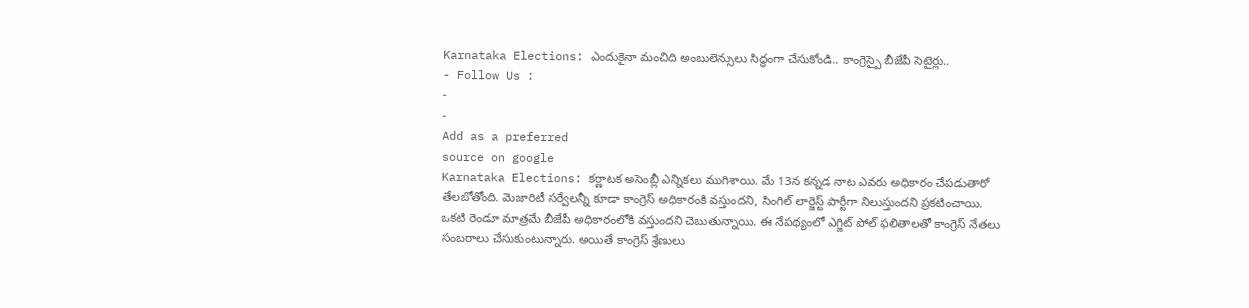Karnataka Elections: ఎందుకైనా మంచిది అంబులెన్సులు సిద్ధంగా చేసుకోండి.. కాంగ్రెస్పై బీజేపీ సెటైర్లు..
- Follow Us :
-
-
Add as a preferred
source on google
Karnataka Elections: కర్ణాటక అసెంబ్లీ ఎన్నికలు ముగిశాయి. మే 13న కన్నడ నాట ఎవరు అధికారం చేపడుతారో తేలబోతోంది. మెజారిటీ సర్వేలన్నీ కూడా కాంగ్రెస్ అధికారంకి వస్తుందని, సింగిల్ లార్జెస్ట్ పార్టీగా నిలుస్తుందని ప్రకటించాయి. ఒకటి రెండూ మాత్రమే బీజేపీ అధికారంలోకి వస్తుందని చెబుతున్నాయి. ఈ నేపథ్యంలో ఎగ్జిట్ పోల్ ఫలితాలతో కాంగ్రెస్ నేతలు సంబరాలు చేసుకుంటున్నారు. అయితే కాంగ్రెస్ శ్రేణులు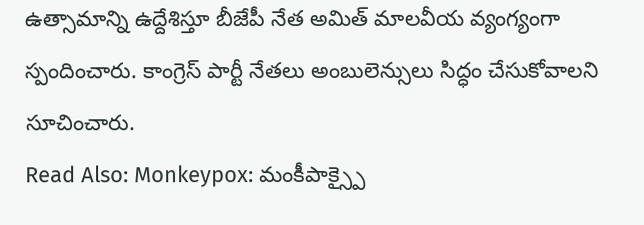ఉత్సామాన్ని ఉద్దేశిస్తూ బీజేపీ నేత అమిత్ మాలవీయ వ్యంగ్యంగా స్పందించారు. కాంగ్రెస్ పార్టీ నేతలు అంబులెన్సులు సిద్ధం చేసుకోవాలని సూచించారు.
Read Also: Monkeypox: మంకీపాక్స్పై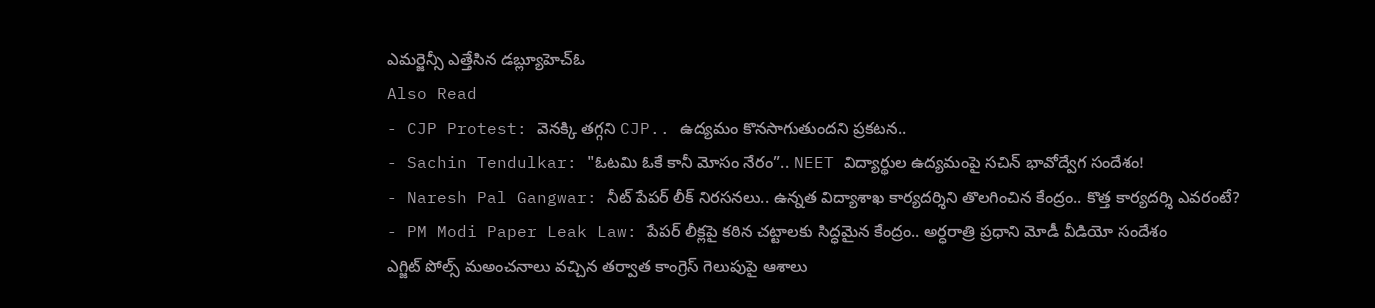ఎమర్జెన్సీ ఎత్తేసిన డబ్ల్యూహెచ్ఓ
Also Read
- CJP Protest: వెనక్కి తగ్గని CJP.. ఉద్యమం కొనసాగుతుందని ప్రకటన..
- Sachin Tendulkar: "ఓటమి ఓకే కానీ మోసం నేరం”.. NEET విద్యార్థుల ఉద్యమంపై సచిన్ భావోద్వేగ సందేశం!
- Naresh Pal Gangwar: నీట్ పేపర్ లీక్ నిరసనలు.. ఉన్నత విద్యాశాఖ కార్యదర్శిని తొలగించిన కేంద్రం.. కొత్త కార్యదర్శి ఎవరంటే?
- PM Modi Paper Leak Law: పేపర్ లీక్లపై కఠిన చట్టాలకు సిద్ధమైన కేంద్రం.. అర్ధరాత్రి ప్రధాని మోడీ వీడియో సందేశం
ఎగ్జిట్ పోల్స్ మఅంచనాలు వచ్చిన తర్వాత కాంగ్రెస్ గెలుపుపై ఆశాలు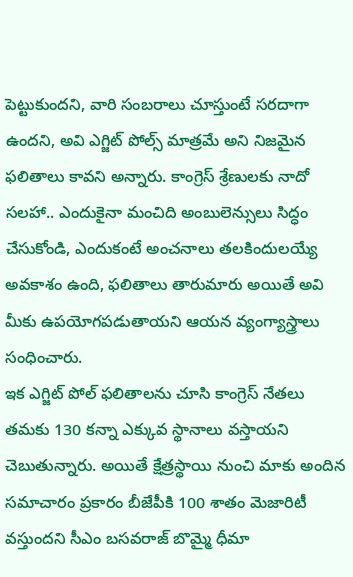పెట్టుకుందని, వారి సంబరాలు చూస్తుంటే సరదాగా ఉందని, అవి ఎగ్జిట్ పోల్స్ మాత్రమే అని నిజమైన ఫలితాలు కావని అన్నారు. కాంగ్రెస్ శ్రేణులకు నాదో సలహా.. ఎందుకైనా మంచిది అంబులెన్సులు సిద్ధం చేసుకోండి, ఎందుకంటే అంచనాలు తలకిందులయ్యే అవకాశం ఉంది, ఫలితాలు తారుమారు అయితే అవి మీకు ఉపయోగపడుతాయని ఆయన వ్యంగ్యాస్త్రాలు సంధించారు.
ఇక ఎగ్జిట్ పోల్ ఫలితాలను చూసి కాంగ్రెస్ నేతలు తమకు 130 కన్నా ఎక్కువ స్థానాలు వస్తాయని చెబుతున్నారు. అయితే క్షేత్రస్థాయి నుంచి మాకు అందిన సమాచారం ప్రకారం బీజేపీకి 100 శాతం మెజారిటీ వస్తుందని సీఎం బసవరాజ్ బొమ్మై ధీమా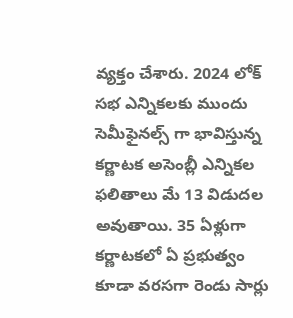వ్యక్తం చేశారు. 2024 లోక్ సభ ఎన్నికలకు ముందు సెమీఫైనల్స్ గా భావిస్తున్న కర్ణాటక అసెంబ్లీ ఎన్నికల ఫలితాలు మే 13 విడుదల అవుతాయి. 35 ఏళ్లుగా కర్ణాటకలో ఏ ప్రభుత్వం కూడా వరసగా రెండు సార్లు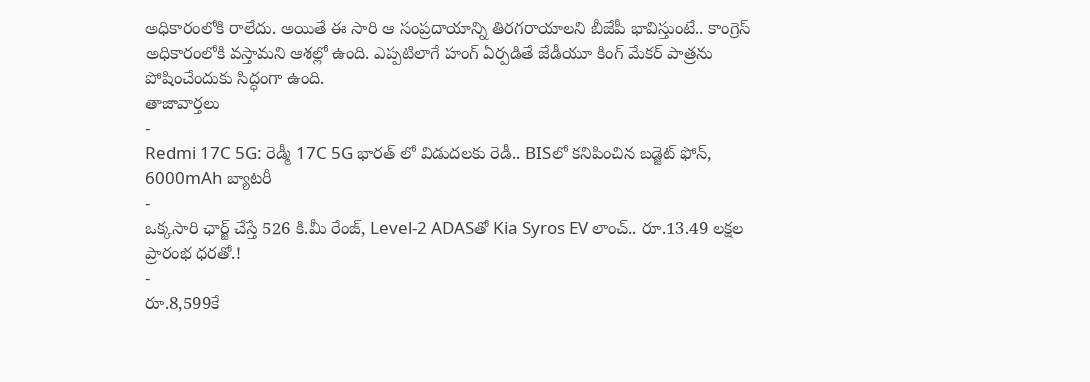అధికారంలోకి రాలేదు. అయితే ఈ సారి ఆ సంప్రదాయాన్ని తిరగరాయాలని బీజేపీ భావిస్తుంటే.. కాంగ్రెస్ అధికారంలోకి వస్తామని ఆశల్లో ఉంది. ఎప్పటిలాగే హంగ్ ఏర్పడితే జేడీయూ కింగ్ మేకర్ పాత్రను పోషించేందుకు సిద్ధంగా ఉంది.
తాజావార్తలు
-
Redmi 17C 5G: రెడ్మీ 17C 5G భారత్ లో విడుదలకు రెడీ.. BISలో కనిపించిన బడ్జెట్ ఫోన్, 6000mAh బ్యాటరీ
-
ఒక్కసారి ఛార్జ్ చేస్తే 526 కి.మీ రేంజ్, Level-2 ADASతో Kia Syros EV లాంచ్.. రూ.13.49 లక్షల ప్రారంభ ధరతో.!
-
రూ.8,599కే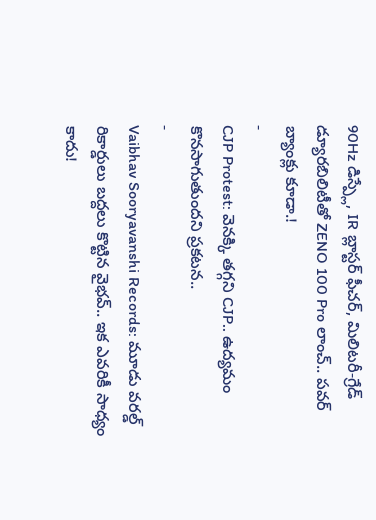90Hz డిస్ప్లే, IR బ్లాస్టర్ ఫీచర్, మిలిటరీ-గ్రేడ్ డ్యూరబిలిటీతో ZENO 100 Pro లాంచ్.. పవర్ బ్యాంక్లు కూడా.!
-
CJP Protest: వెనక్కి తగ్గని CJP.. ఉద్యమం కొనసాగుతుందని ప్రకటన..
-
Vaibhav Sooryavanshi Records: మూడు వరల్డ్ రికార్డులు బద్దలు కొట్టిన వైభవ్.. ఇక ఎవరికీ సాధ్యం కాదు!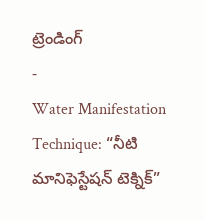ట్రెండింగ్
-
Water Manifestation Technique: “నీటి మానిఫెస్టేషన్ టెక్నిక్”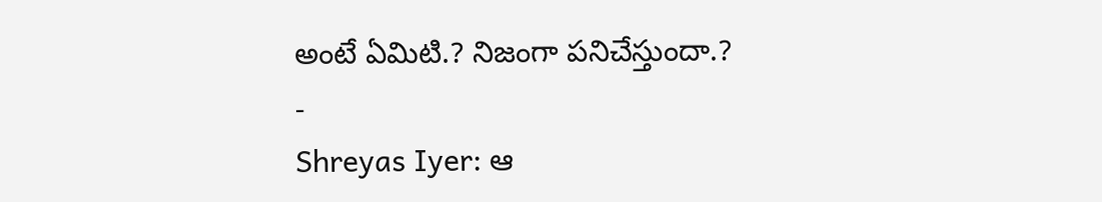అంటే ఏమిటి.? నిజంగా పనిచేస్తుందా.?
-
Shreyas Iyer: ఆ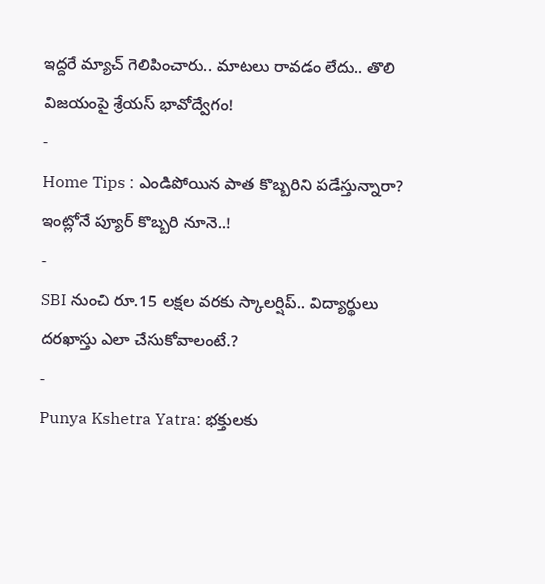ఇద్దరే మ్యాచ్ గెలిపించారు.. మాటలు రావడం లేదు.. తొలి విజయంపై శ్రేయస్ భావోద్వేగం!
-
Home Tips : ఎండిపోయిన పాత కొబ్బరిని పడేస్తున్నారా? ఇంట్లోనే ప్యూర్ కొబ్బరి నూనె..!
-
SBI నుంచి రూ.15 లక్షల వరకు స్కాలర్షిప్.. విద్యార్థులు దరఖాస్తు ఎలా చేసుకోవాలంటే.?
-
Punya Kshetra Yatra: భక్తులకు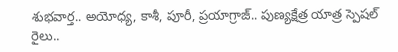శుభవార్త.. అయోధ్య, కాశీ, పూరీ, ప్రయాగ్రాజ్.. పుణ్యక్షేత్ర యాత్ర స్పెషల్ రైలు..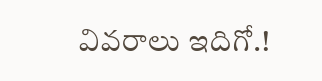వివరాలు ఇదిగో.!